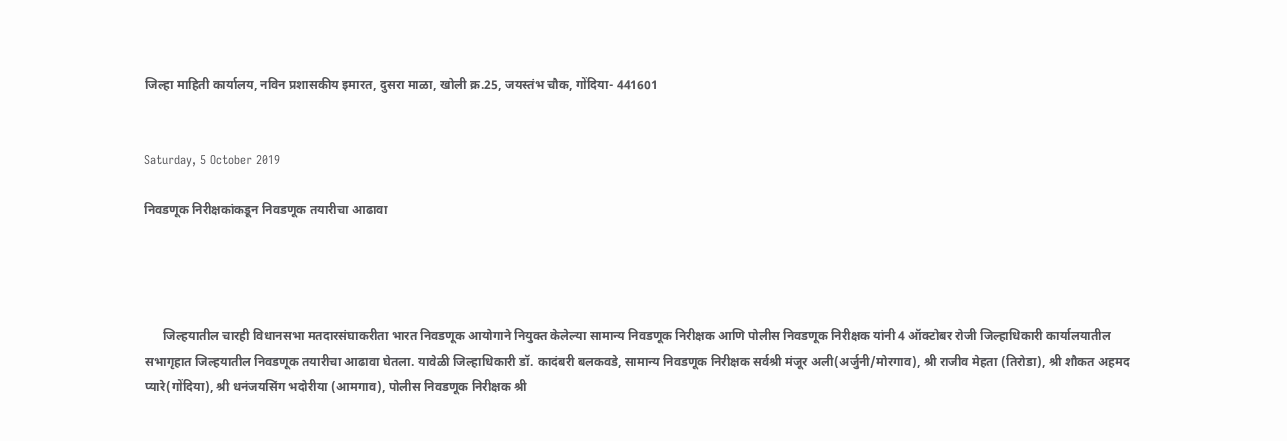जिल्हा माहिती कार्यालय, नविन प्रशासकीय इमारत, दुसरा माळा, खोली क्र.25, जयस्तंभ चौक, गोंदिया- 441601


Saturday, 5 October 2019

निवडणूक निरीक्षकांकडून निवडणूक तयारीचा आढावा




      जिल्हयातील चारही विधानसभा मतदारसंघाकरीता भारत निवडणूक आयोगाने नियुक्त केलेल्या सामान्य निवडणूक निरीक्षक आणि पोलीस निवडणूक निरीक्षक यांनी 4 ऑक्टोबर रोजी जिल्हाधिकारी कार्यालयातील सभागृहात जिल्हयातील निवडणूक तयारीचा आढावा घेतला. यावेळी जिल्हाधिकारी डॉ. कादंबरी बलकवडे, सामान्य निवडणूक निरीक्षक सर्वश्री मंजूर अली(अर्जुनी/मोरगाव), श्री राजीव मेहता (तिरोडा), श्री शौकत अहमद प्यारे(गोंदिया), श्री धनंजयसिंग भदोरीया (आमगाव), पोलीस निवडणूक निरीक्षक श्री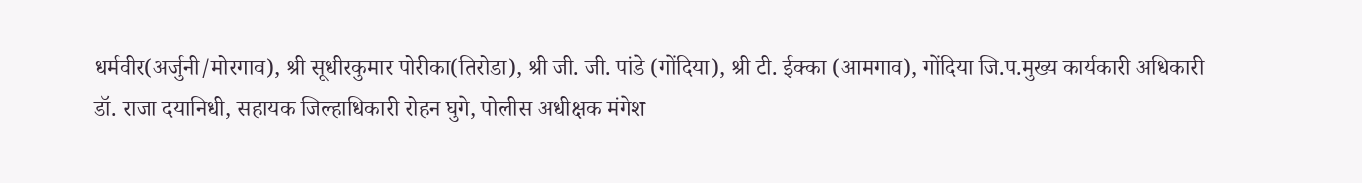धर्मवीर(अर्जुनी/मोरगाव), श्री सूधीरकुमार पोरीका(तिरोडा), श्री जी. जी. पांडे (गोंदिया), श्री टी. ईक्का (आमगाव), गोंदिया जि.प.मुख्य कार्यकारी अधिकारी डॉ. राजा दयानिधी, सहायक जिल्हाधिकारी रोहन घुगे, पोलीस अधीक्षक मंगेश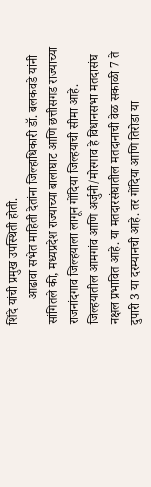शिंदे यांची प्रमुख उपस्थिती होती.
        आढावा सभेत माहिती देतांना जिल्हाधिकारी डॉ. बलकवडे यांनी सांगितले की, मध्यप्रदेश राज्याच्या बालाघाट आणि छत्तीसगड राज्याच्या राजनांदगाव जिल्हयाला लागून गोंदिया जिल्हयाची सीमा आहे. जिल्हयातील आमगांव आणि अर्जुनी/मोरगाव हे विधानसभा मतदासंघ नक्षल प्रभावित आहे. या मतदारसंघातील मतदानाची वेळ सकाळी 7 ते दुपारी 3 या दरम्यानची आहे. तर गोंदिया आणि तिरोडा या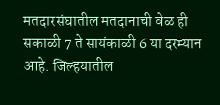मतदारसंघातील मतदानाची वेळ ही सकाळी 7 ते सायंकाळी 6 या दरम्यान आहे. जिल्हयातील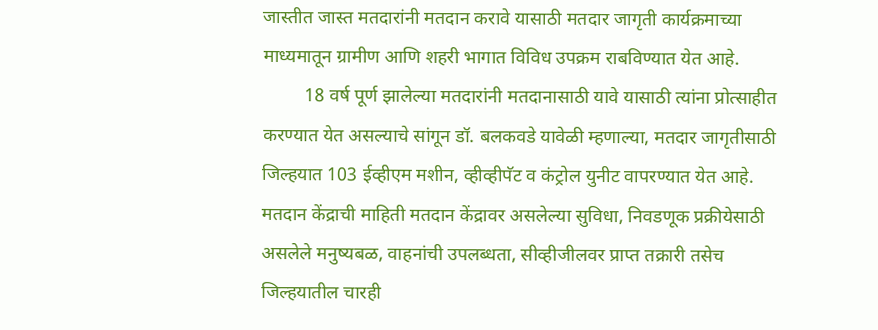जास्तीत जास्त मतदारांनी मतदान करावे यासाठी मतदार जागृती कार्यक्रमाच्या माध्यमातून ग्रामीण आणि शहरी भागात विविध उपक्रम राबविण्यात येत आहे.
         18 वर्ष पूर्ण झालेल्या मतदारांनी मतदानासाठी यावे यासाठी त्यांना प्रोत्साहीत करण्यात येत असल्याचे सांगून डॉ. बलकवडे यावेळी म्हणाल्या, मतदार जागृतीसाठी जिल्हयात 103 ईव्हीएम मशीन, व्हीव्हीपॅट व कंट्रोल युनीट वापरण्यात येत आहे. मतदान केंद्राची माहिती मतदान केंद्रावर असलेल्या सुविधा, निवडणूक प्रक्रीयेसाठी असलेले मनुष्यबळ, वाहनांची उपलब्धता, सीव्हीजीलवर प्राप्त तक्रारी तसेच जिल्हयातील चारही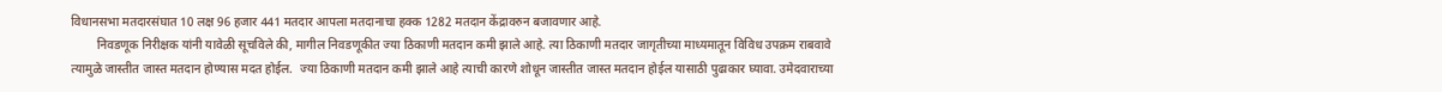विधानसभा मतदारसंघात 10 लक्ष 96 हजार 441 मतदार आपला मतदानाचा हक्क 1282 मतदान केंद्रावरुन बजावणार आहे.
        निवडणूक निरीक्षक यांनी यावेळी सूचविले की, मागील निवडणूकीत ज्या ठिकाणी मतदान कमी झाले आहे. त्या ठिकाणी मतदार जागृतीच्या माध्यमातून विविध उपक्रम राबवावे त्यामुळे जास्तीत जास्त मतदान होण्यास मदत होईल.  ज्या ठिकाणी मतदान कमी झाले आहे त्याची कारणे शोधून जास्तीत जास्त मतदान होईल यासाठी पुढाकार घ्यावा. उमेदवाराच्या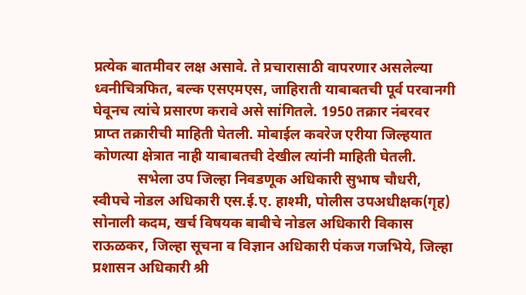प्रत्येक बातमीवर लक्ष असावे. ते प्रचारासाठी वापरणार असलेल्या ध्वनीचित्रफित, बल्क एसएमएस, जाहिराती याबाबतची पूर्व परवानगी घेवूनच त्यांचे प्रसारण करावे असे सांगितले. 1950 तक्रार नंबरवर प्राप्त तक्रारीची माहिती घेतली. मोबाईल कवरेज एरीया जिल्हयात कोणत्या क्षेत्रात नाही याबाबतची देखील त्यांनी माहिती घेतली.
            सभेला उप जिल्हा निवडणूक अधिकारी सुभाष चौधरी, स्वीपचे नोडल अधिकारी एस.ई.ए. हाश्मी, पोलीस उपअधीक्षक(गृह) सोनाली कदम, खर्च विषयक बाबीचे नोडल अधिकारी विकास राऊळकर, जिल्हा सूचना व विज्ञान अधिकारी पंकज गजभिये, जिल्हा प्रशासन अधिकारी श्री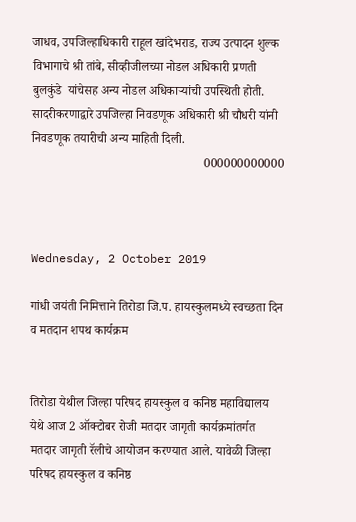जाधव, उपजिल्हाधिकारी राहूल खांदेभराड, राज्य उत्पादन शुल्क विभागाचे श्री तांबे, सीव्हीजीलच्या नोडल अधिकारी प्रणती बुलकुंडे  यांचेसह अन्य नोडल अधिकाऱ्यांची उपस्थिती होती. सादरीकरणाद्वारे उपजिल्हा निवडणूक अधिकारी श्री चौधरी यांनी निवडणूक तयारीची अन्य माहिती दिली.
                                                       000000000000



Wednesday, 2 October 2019

गांधी जयंती निमित्ताने तिरोडा जि.प. हायस्कुलमध्ये स्वच्छता दिन व मतदान शपथ कार्यक्रम


तिरोडा येथील जिल्हा परिषद हायस्कुल व कनिष्ठ महाविद्यालय येथे आज 2 ऑक्टोबर रोजी मतदार जागृती कार्यक्रमांतर्गत मतदार जागृती रॅलीचे आयोजन करण्यात आले. यावेळी जिल्हा परिषद हायस्कुल व कनिष्ठ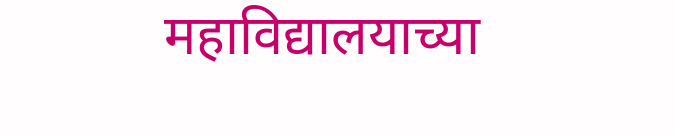महाविद्यालयाच्या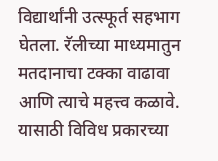विद्यार्थांनी उत्स्फूर्त सहभाग घेतला. रॅलीच्या माध्यमातुन मतदानाचा टक्का वाढावा आणि त्याचे महत्त्व कळावे. यासाठी विविध प्रकारच्या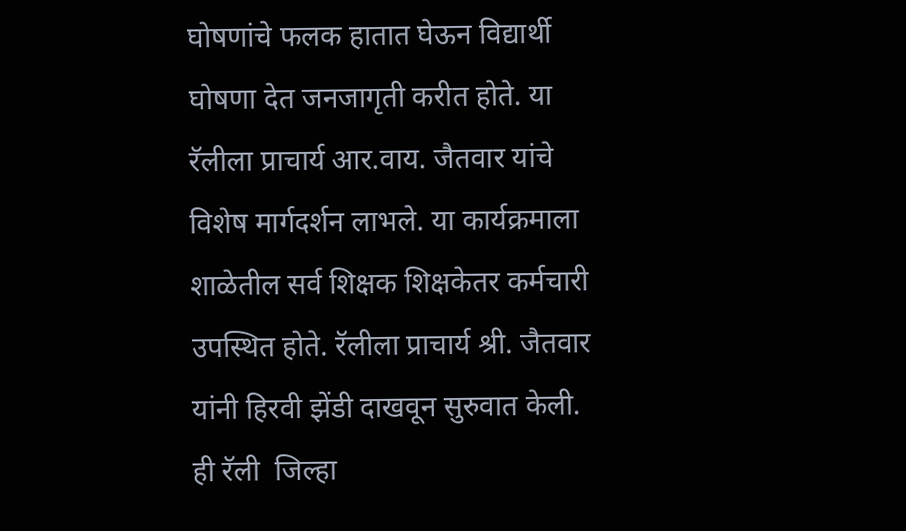घोषणांचे फलक हातात घेऊन विद्यार्थी घोषणा देत जनजागृती करीत होते. या रॅलीला प्राचार्य आर.वाय. जैतवार यांचे विशेष मार्गदर्शन लाभले. या कार्यक्रमाला शाळेतील सर्व शिक्षक शिक्षकेतर कर्मचारी उपस्थित होते. रॅलीला प्राचार्य श्री. जैतवार यांनी हिरवी झेंडी दाखवून सुरुवात केली. ही रॅली  जिल्हा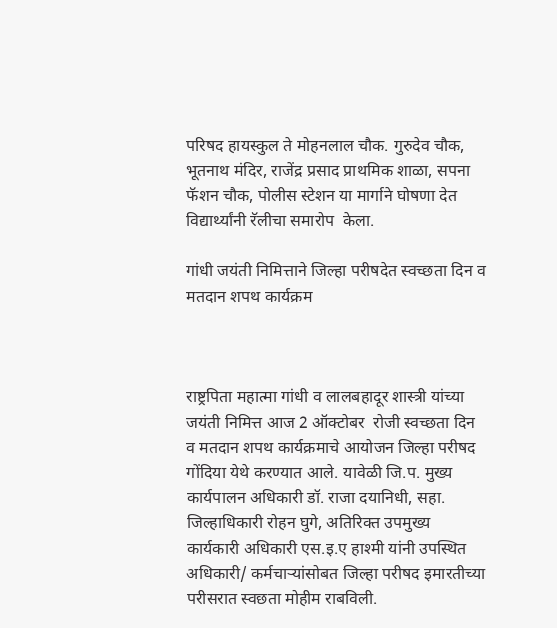परिषद हायस्कुल ते मोहनलाल चौक. गुरुदेव चौक, भूतनाथ मंदिर, राजेंद्र प्रसाद प्राथमिक शाळा, सपना फॅशन चौक, पोलीस स्टेशन या मार्गाने घोषणा देत विद्यार्थ्यांनी रॅलीचा समारोप  केला.

गांधी जयंती निमित्ताने जिल्हा परीषदेत स्वच्छता दिन व मतदान शपथ कार्यक्रम



राष्ट्रपिता महात्मा गांधी व लालबहादूर शास्त्री यांच्या जयंती निमित्त आज 2 ऑक्टोबर  रोजी स्वच्छता दिन  व मतदान शपथ कार्यक्रमाचे आयोजन जिल्हा परीषद गोंदिया येथे करण्यात आले. यावेळी जि.प. मुख्य कार्यपालन अधिकारी डॉ. राजा दयानिधी, सहा. जिल्हाधिकारी रोहन घुगे, अतिरिक्त उपमुख्य कार्यकारी अधिकारी एस.इ.ए हाश्मी यांनी उपस्थित अधिकारी/ कर्मचाऱ्यांसोबत जिल्हा परीषद इमारतीच्या परीसरात स्वछता मोहीम राबविली.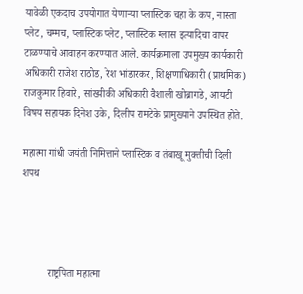यावेळी एकदाच उपयोगात येणाऱ्या प्लास्टिक चहा के कप, नास्ता प्लेट, चम्मच, प्लास्टिक प्लेट, प्लास्टिक ग्लास इत्यादिचा वापर टाळण्याचे आवाहन करण्यात आले. कार्यक्रमाला उपमुख्य कार्यकारी अधिकारी राजेश राठोड, रेश भांडारकर, शिक्षणाधिकारी (प्राथमिक) राजकुमार हिवारे, सांख्यीकी अधिकारी वैशाली खोब्रागडे, आयटी विषय सहायक दिनेश उके, दिलीप रामटेके प्रामुख्याने उपस्थित होते.

महात्मा गांधी जयंती निमित्ताने प्लास्टिक व तंबाखू मुक्तीची दिली शपथ




          राष्ट्रपिता महात्मा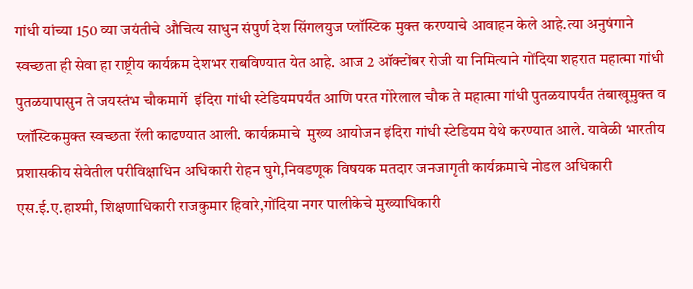गांधी यांच्या 150 व्या जयंतीचे औचित्य साधुन संपुर्ण देश सिंगलयुज प्लॉस्टिक मुक्त करण्याचे आवाहन केले आहे.त्या अनुषंगाने स्वच्छता ही सेवा हा राष्ट्रीय कार्यक्रम देशभर राबविण्यात येत आहे. आज 2 ऑक्टोंबर रोजी या निमित्याने गोंदिया शहरात महात्मा गांधी पुतळयापासुन ते जयस्तंभ चौकमार्गे  इंदिरा गांधी स्टेडियमपर्यंत आणि परत गोरेलाल चौक ते महात्मा गांधी पुतळयापर्यंत तंबाखूमुक्त व प्लॉस्टिकमुक्‍त स्वच्छता रॅली काढण्यात आली. कार्यक्रमाचे  मुख्य आयोजन इंदिरा गांधी स्टेडियम येथे करण्यात आले. यावेळी भारतीय प्रशासकीय सेवेतील परीविक्षाधिन अधिकारी रोहन घुगे,निवडणूक विषयक मतदार जनजागृती कार्यक्रमाचे नोडल अधिकारी एस.ई.ए.हाश्मी, शिक्षणाधिकारी राजकुमार हिवारे,गोंदिया नगर पालीकेचे मुख्याधिकारी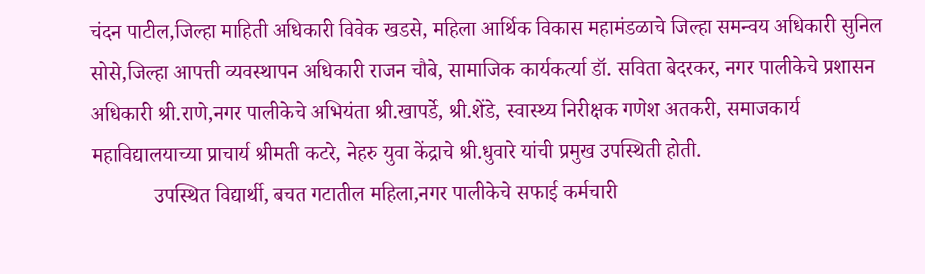चंदन पाटील,जिल्हा माहिती अधिकारी विवेक खडसे, महिला आर्थिक विकास महामंडळाचे जिल्हा समन्वय अधिकारी सुनिल सोसे,जिल्हा आपत्ती व्यवस्थापन अधिकारी राजन चौबे, सामाजिक कार्यकर्त्या डॉ. सविता बेदरकर, नगर पालीकेचे प्रशासन अधिकारी श्री.राणे,नगर पालीकेचे अभियंता श्री.खापर्डे, श्री.शेंडे, स्वास्थ्य निरीक्षक गणेश अतकरी, समाजकार्य महाविद्यालयाच्या प्राचार्य श्रीमती कटरे, नेहरु युवा केंद्राचे श्री.धुवारे यांची प्रमुख उपस्थिती होती.
            उपस्थित विद्यार्थी, बचत गटातील महिला,नगर पालीकेचे सफाई कर्मचारी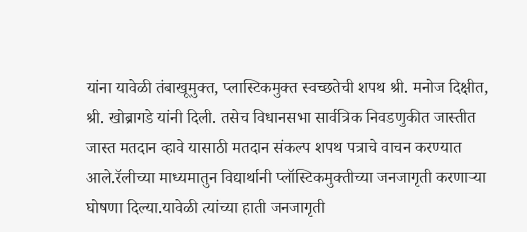यांना यावेळी तंबाखूमुक्त, प्लास्टिकमुक्त स्वच्छतेची शपथ श्री. मनोज दिक्षीत, श्री. खोब्रागडे यांनी दिली. तसेच विधानसभा सार्वत्रिक निवडणुकीत जास्तीत जास्त मतदान व्हावे यासाठी मतदान संकल्प शपथ पत्राचे वाचन करण्यात आले.रॅलीच्या माध्यमातुन विद्यार्थानी प्लॉस्टिकमुक्तीच्या जनजागृती करणाऱ्या घोषणा दिल्या.यावेळी त्यांच्या हाती जनजागृती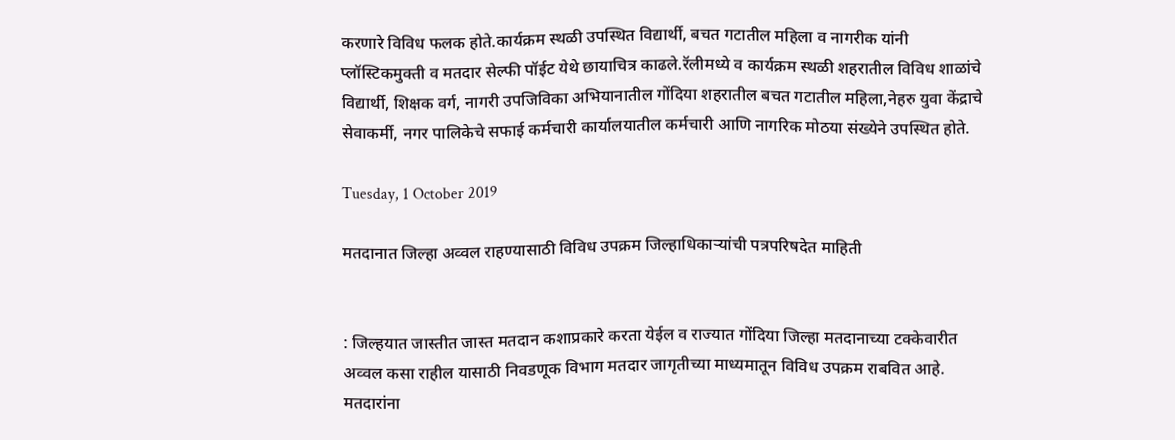करणारे विविध फलक होते.कार्यक्रम स्थळी उपस्थित विद्यार्थी, बचत गटातील महिला व नागरीक यांनी प्लॉस्टिकमुक्ती व मतदार सेल्फी पॉईट येथे छायाचित्र काढले.रॅलीमध्ये व कार्यक्रम स्थळी शहरातील विविध शाळांचे विद्यार्थी, शिक्षक वर्ग, नागरी उपजिविका अभियानातील गोंदिया शहरातील बचत गटातील महिला,नेहरु युवा केंद्राचे सेवाकर्मी, नगर पालिकेचे सफाई कर्मचारी कार्यालयातील कर्मचारी आणि नागरिक मोठया संख्येने उपस्थित होते.

Tuesday, 1 October 2019

मतदानात जिल्हा अव्वल राहण्यासाठी विविध उपक्रम जिल्हाधिकाऱ्यांची पत्रपरिषदेत माहिती


: जिल्हयात जास्तीत जास्त मतदान कशाप्रकारे करता येईल व राज्यात गोंदिया जिल्हा मतदानाच्या टक्केवारीत अव्वल कसा राहील यासाठी निवडणूक विभाग मतदार जागृतीच्या माध्यमातून विविध उपक्रम राबवित आहे. मतदारांना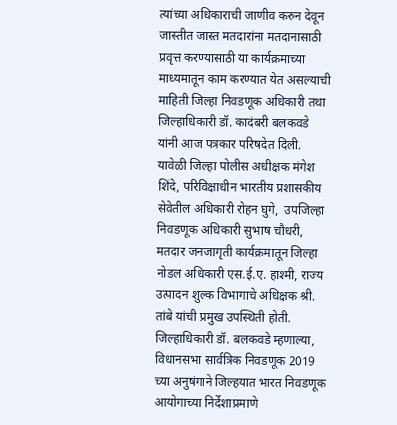त्यांच्या अधिकाराची जाणीव करुन देवून जास्तीत जास्त मतदारांना मतदानासाठी प्रवृत्त करण्यासाठी या कार्यक्रमाच्या माध्यमातून काम करण्यात येत असल्याची माहिती जिल्हा निवडणूक अधिकारी तथा जिल्हाधिकारी डॉ. कादंबरी बलकवडे यांनी आज पत्रकार परिषदेत दिली. यावेळी जिल्हा पोलीस अधीक्षक मंगेश शिंदे, परिविक्षाधीन भारतीय प्रशासकीय सेवेतील अधिकारी रोहन घुगे,  उपजिल्हा निवडणूक अधिकारी सुभाष चौधरी,  मतदार जनजागृती कार्यक्रमातून जिल्हा नोडल अधिकारी एस.ई.ए. हाश्मी, राज्य उत्पादन शुल्क विभागाचे अधिक्षक श्री. तांबे यांची प्रमुख उपस्थिती होती.
जिल्हाधिकारी डॉ. बलकवडे म्हणाल्या, विधानसभा सार्वत्रिक निवडणूक 2019 च्या अनुषंगाने जिल्हयात भारत निवडणूक आयोगाच्या निर्देशाप्रमाणे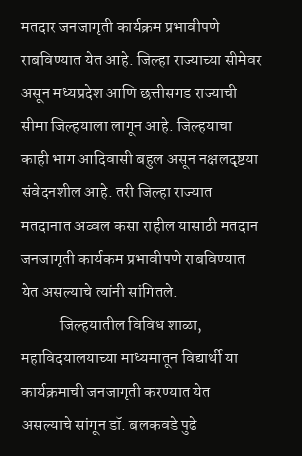मतदार जनजागृती कार्यक्रम प्रभावीपणे राबविण्यात येत आहे. जिल्हा राज्याच्या सीमेवर असून मध्यप्रदेश आणि छत्तीसगड राज्याची सीमा जिल्हयाला लागून आहे. जिल्हयाचा काही भाग आदिवासी बहुल असून नक्षलदृष्टया संवेदनशील आहे. तरी जिल्हा राज्यात मतदानात अव्वल कसा राहील यासाठी मतदान जनजागृती कार्यकम प्रभावीपणे राबविण्यात येत असल्याचे त्यांनी सांगितले.
            जिल्हयातील विविध शाळा, महाविदयालयाच्या माध्यमातून विद्यार्थी या कार्यक्रमाची जनजागृती करण्यात येत असल्याचे सांगून डॉ. बलकवडे पुढे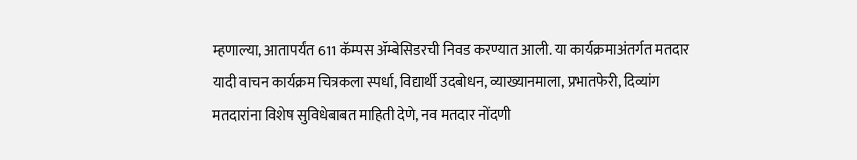म्हणाल्या, आतापर्यंत 611 कॅम्पस ॲम्बेसिडरची निवड करण्यात आली. या कार्यक्रमाअंतर्गत मतदार यादी वाचन कार्यक्रम चित्रकला स्पर्धा, विद्यार्थी उदबोधन, व्याख्यानमाला, प्रभातफेरी, दिव्यांग मतदारांना विशेष सुविधेबाबत माहिती देणे, नव मतदार नोंदणी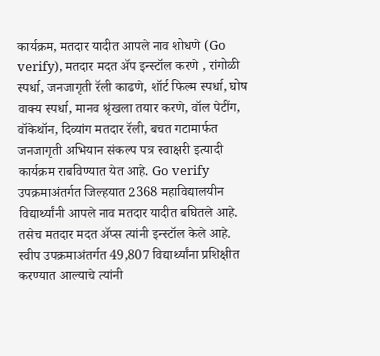कार्यक्रम, मतदार यादीत आपले नाव शोधणे (Go verify), मतदार मदत ॲप इन्स्टॉल करणे , रांगोळी स्पर्धा, जनजागृती रॅली काढणे, शॉर्ट फिल्म स्पर्धा, घोष वाक्य स्पर्धा, मानव श्रृंखला तयार करणे, वॉल पेटींग, वॉकेथॉन, दिव्यांग मतदार रॅली, बचत गटामार्फत जनजागृती अभियान संकल्प पत्र स्वाक्षरी इत्यादी कार्यक्रम राबविण्यात येत आहे. Go verify उपक्रमाअंतर्गत जिल्हयात 2368 महाविद्यालयीन विद्यार्थ्यांनी आपले नाव मतदार यादीत बघितले आहे. तसेच मतदार मदत ॲप्स त्यांनी इन्स्टॉल केले आहे. स्वीप उपक्रमाअंतर्गत 49,807 विद्यार्थ्यांना प्रशिक्षीत करण्यात आल्याचे त्यांनी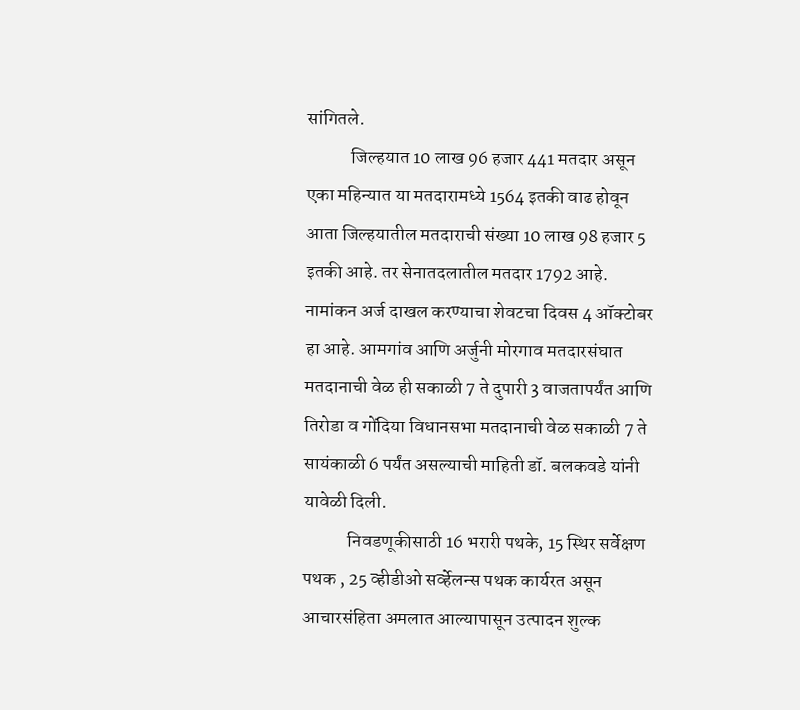सांगितले.
            जिल्हयात 10 लाख 96 हजार 441 मतदार असून एका महिन्यात या मतदारामध्ये 1564 इतकी वाढ होवून आता जिल्हयातील मतदाराची संख्या 10 लाख 98 हजार 5 इतकी आहे. तर सेनातदलातील मतदार 1792 आहे. नामांकन अर्ज दाखल करण्याचा शेवटचा दिवस 4 ऑक्टोबर हा आहे. आमगांव आणि अर्जुनी मोरगाव मतदारसंघात मतदानाची वेळ ही सकाळी 7 ते दुपारी 3 वाजतापर्यंत आणि तिरोडा व गोंदिया विधानसभा मतदानाची वेळ सकाळी 7 ते सायंकाळी 6 पर्यंत असल्याची माहिती डॉ. बलकवडे यांनी यावेळी दिली.
            निवडणूकीसाठी 16 भरारी पथके, 15 स्थिर सर्वेक्षण पथक , 25 व्हीडीओ सर्व्हेलन्स पथक कार्यरत असून आचारसंहिता अमलात आल्यापासून उत्पादन शुल्क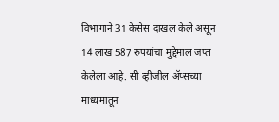विभागाने 31 केसेस दाखल केले असून 14 लाख 587 रुपयांचा मुद्देमाल जप्त केलेला आहे. सी व्हीजील ॲप्सच्या माध्यमातून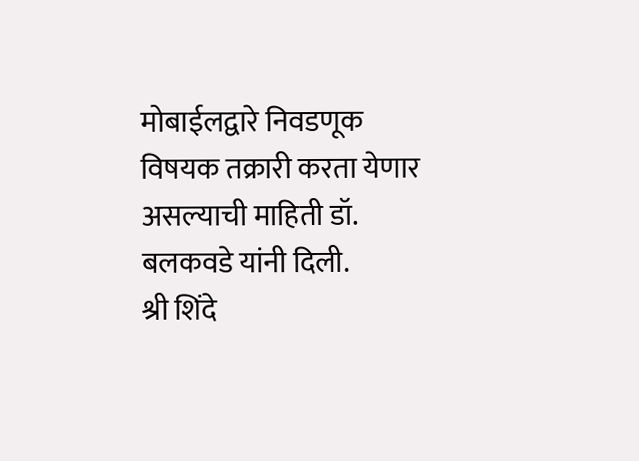मोबाईलद्वारे निवडणूक विषयक तक्रारी करता येणार असल्याची माहिती डॉ. बलकवडे यांनी दिली.                                                                                                                        श्री शिंदे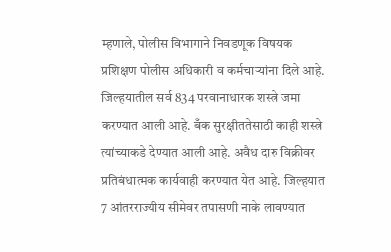म्हणाले, पोलीस विभागाने निवडणूक विषयक प्रशिक्षण पोलीस अधिकारी व कर्मचाऱ्यांना दिले आहे. जिल्हयातील सर्व 834 परवानाधारक शस्त्रे जमा करण्यात आली आहे. बँक सुरक्षीततेसाठी काही शस्त्रे त्यांच्याकडे देण्यात आली आहे. अवैध दारु विक्रीवर प्रतिबंधात्मक कार्यवाही करण्यात येत आहे. जिल्हयात 7 आंतरराज्यीय सीमेवर तपासणी नाके लावण्यात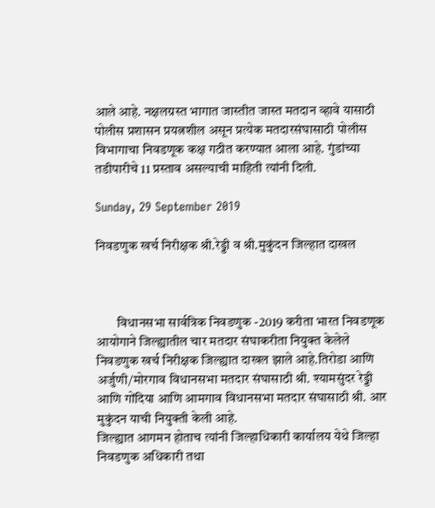आले आहे. नक्षलग्रस्त भागात जास्तीत जास्त मतदान व्हावे यासाठी पोलीस प्रशासन प्रयत्नशील असून प्रत्येक मतदारसंघासाठी पोलीस विभागाचा निवडणूक कक्ष गठीत करण्यात आला आहे. गुंडांच्या तडीपारीचे 11 प्रस्ताव असल्याची माहिती त्यांनी दिली.

Sunday, 29 September 2019

निवडणुक खर्च निरीक्षक श्री.रेड्डी व श्री.मुकुंदन जिल्हात दाखल



        विधानसभा सार्वत्रिक निवडणुक -2019 करीता भारत निवडणूक आयोगाने जिल्ह्यातील चार मतदार संघाकरीता नियुक्त केलेले निवडणुक खर्च निरीक्षक जिल्ह्यात दाखल झाले आहे.तिरोडा आणि अर्जुणी/मोरगाव विधानसभा मतदार संघासाठी श्री. श्यामसुंदर रेड्डी आणि गोंदिया आणि आमगाव विधानसभा मतदार संघासाठी श्री. आर मुकुंदन याची नियुक्ती केली आहे.
जिल्ह्यात आगमन होताच त्यांनी जिल्हाधिकारी कार्यालय येथे जिल्हा निवडणुक अधिकारी तथा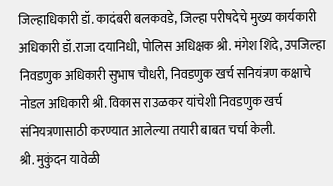जिल्हाधिकारी डॉ. कादंबरी बलकवडे, जिल्हा परीषदेचे मुख्य कार्यकारी अधिकारी डॉ.राजा दयानिधी, पोलिस अधिक्षक श्री. मंगेश शिंदे, उपजिल्हा निवडणुक अधिकारी सुभाष चौधरी, निवडणुक खर्च सनियंत्रण कक्षाचे नोडल अधिकारी श्री. विकास राउळकर यांचेशी निवडणुक खर्च संनियत्रणासाठी करण्यात आलेल्या तयारी बाबत चर्चा केली.
श्री. मुकुंदन यावेळी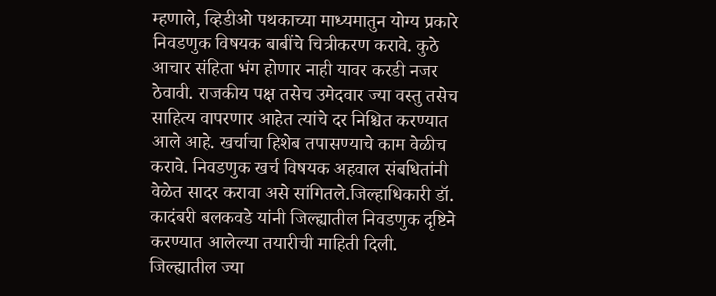म्हणाले, व्हिडीओ पथकाच्या माध्यमातुन योग्य प्रकारे निवडणुक विषयक बाबींचे चित्रीकरण करावे. कुठे आचार संहिता भंग होणार नाही यावर करडी नजर ठेवावी. राजकीय पक्ष तसेच उमेदवार ज्या वस्तु तसेच साहित्य वापरणार आहेत त्यांचे दर निश्चित करण्यात आले आहे. खर्चाचा हिशेब तपासण्याचे काम वेळीच करावे. निवडणुक खर्च विषयक अहवाल संबधितांनी वेळेत सादर करावा असे सांगितले.जिल्हाधिकारी डॉ. कादंबरी बलकवडे यांनी जिल्ह्यातील निवडणुक दृष्टिने करण्यात आलेल्या तयारीची माहिती दिली.
जिल्ह्यातील ज्या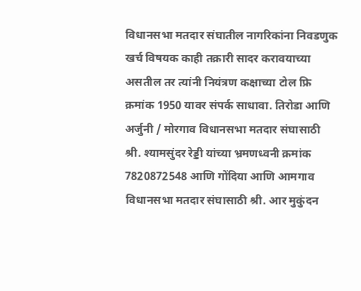विधानसभा मतदार संघातील नागरिकांना निवडणुक खर्च विषयक काही तक्रारी सादर करावयाच्या असतील तर त्यांनी नियंत्रण कक्षाच्या टोल फ्रि क्रमांक 1950 यावर संपर्क साधावा. तिरोडा आणि अर्जुनी / मोरगाव विधानसभा मतदार संघासाठी श्री. श्यामसुंदर रेड्डी यांच्या भ्रमणध्वनी क्रमांक 7820872548 आणि गोंदिया आणि आमगाव विधानसभा मतदार संघासाठी श्री. आर मुकुंदन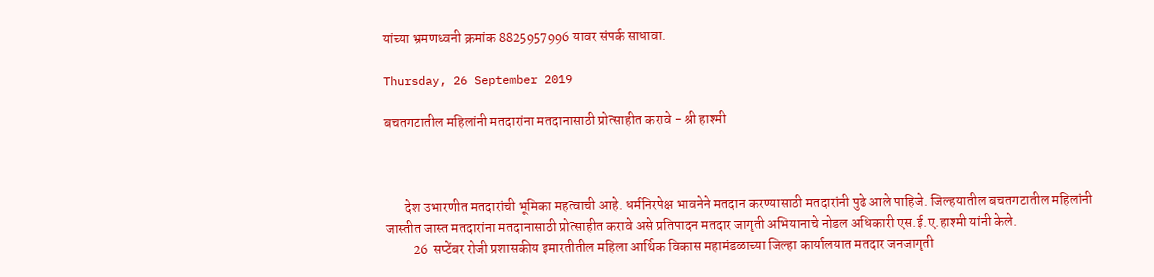यांच्या भ्रमणध्वनी क्रमांक 8825957996 यावर संपर्क साधावा.

Thursday, 26 September 2019

बचतगटातील महिलांनी मतदारांना मतदानासाठी प्रोत्साहीत करावे - श्री हाश्मी



       देश उभारणीत मतदारांची भूमिका महत्वाची आहे. धर्मनिरपेक्ष भावनेने मतदान करण्यासाठी मतदारांनी पुढे आले पाहिजे. जिल्हयातील बचतगटातील महिलांनी जास्तीत जास्त मतदारांना मतदानासाठी प्रोत्साहीत करावे असे प्रतिपादन मतदार जागृती अभियानाचे नोडल अधिकारी एस.ई.ए.हाश्मी यांनी केले.
          26  सप्टेंबर रोजी प्रशासकीय इमारतीतील महिला आर्थिक विकास महामंडळाच्या जिल्हा कार्यालयात मतदार जनजागृती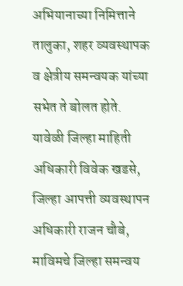अभियानाच्या निमित्ताने तालुका, शहर व्यवस्थापक व क्षेत्रीय समन्वयक यांच्या सभेत ते बोलत होते. यावेळी जिल्हा माहिती अधिकारी विवेक खडसे, जिल्हा आपत्ती व्यवस्थापन अधिकारी राजन चौबे, माविमचे जिल्हा समन्वय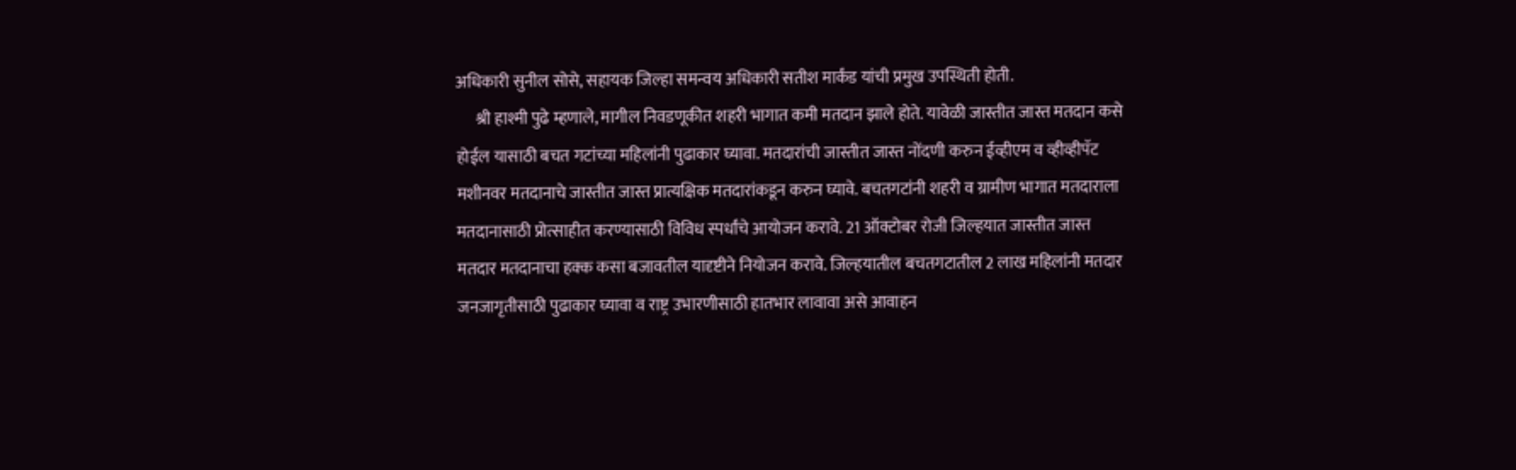अधिकारी सुनील सोसे, सहायक जिल्हा समन्वय अधिकारी सतीश मार्कंड यांची प्रमुख उपस्थिती होती.
      श्री हाश्मी पुढे म्हणाले, मागील निवडणूकीत शहरी भागात कमी मतदान झाले होते. यावेळी जास्तीत जास्त मतदान कसे होईल यासाठी बचत गटांच्या महिलांनी पुढाकार घ्यावा. मतदारांची जास्तीत जास्त नोंदणी करुन ईव्हीएम व व्हीव्हीपॅट मशीनवर मतदानाचे जास्तीत जास्त प्रात्यक्षिक मतदारांकडून करुन घ्यावे. बचतगटांनी शहरी व ग्रामीण भागात मतदाराला मतदानासाठी प्रोत्साहीत करण्यासाठी विविध स्पर्धांचे आयोजन करावे. 21 ऑक्टोबर रोजी जिल्हयात जास्तीत जास्त मतदार मतदानाचा हक्क कसा बजावतील यादृष्टीने नियोजन करावे. जिल्हयातील बचतगटातील 2 लाख महिलांनी मतदार जनजागृतीसाठी पुढाकार घ्यावा व राष्ट्र उभारणीसाठी हातभार लावावा असे आवाहन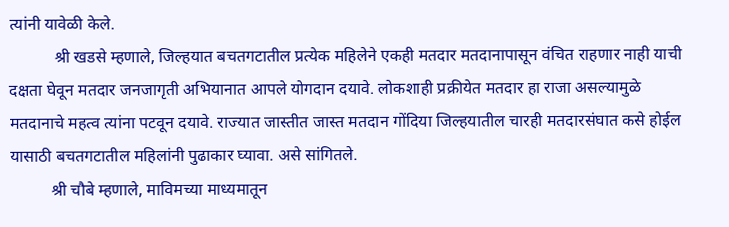त्यांनी यावेळी केले.
           श्री खडसे म्हणाले, जिल्हयात बचतगटातील प्रत्येक महिलेने एकही मतदार मतदानापासून वंचित राहणार नाही याची दक्षता घेवून मतदार जनजागृती अभियानात आपले योगदान दयावे. लोकशाही प्रक्रीयेत मतदार हा राजा असल्यामुळे मतदानाचे महत्व त्यांना पटवून दयावे. राज्यात जास्तीत जास्त मतदान गोंदिया जिल्हयातील चारही मतदारसंघात कसे होईल यासाठी बचतगटातील महिलांनी पुढाकार घ्यावा. असे सांगितले.
          श्री चौबे म्हणाले, माविमच्या माध्यमातून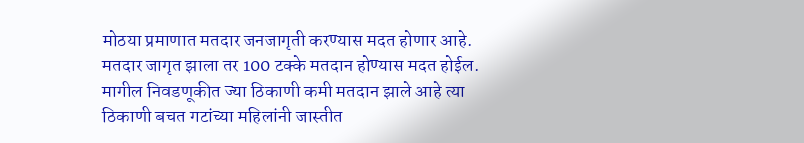मोठया प्रमाणात मतदार जनजागृती करण्यास मदत होणार आहे. मतदार जागृत झाला तर 100 टक्के मतदान होण्यास मदत होईल. मागील निवडणूकीत ज्या ठिकाणी कमी मतदान झाले आहे त्या ठिकाणी बचत गटांच्या महिलांनी जास्तीत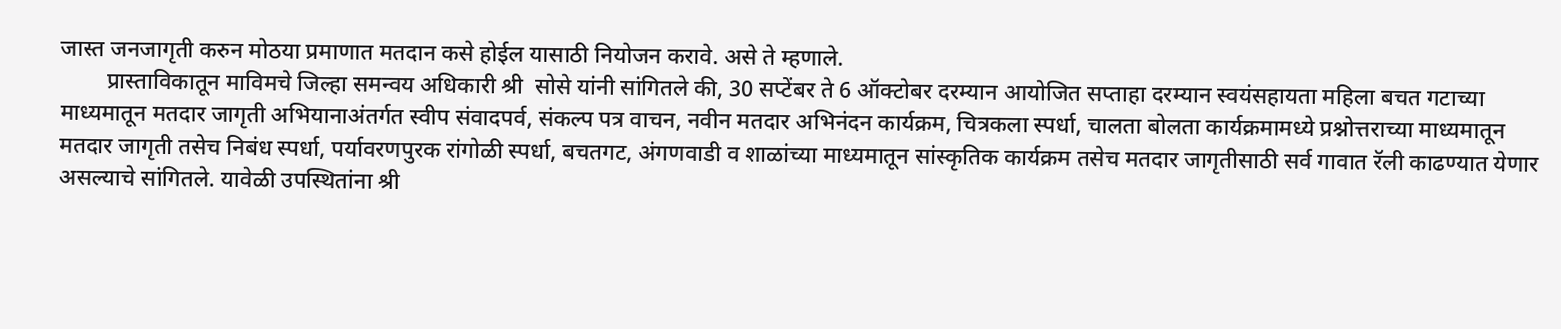जास्त जनजागृती करुन मोठया प्रमाणात मतदान कसे होईल यासाठी नियोजन करावे. असे ते म्हणाले.
        प्रास्ताविकातून माविमचे जिल्हा समन्वय अधिकारी श्री  सोसे यांनी सांगितले की, 30 सप्टेंबर ते 6 ऑक्टोबर दरम्यान आयोजित सप्ताहा दरम्यान स्वयंसहायता महिला बचत गटाच्या माध्यमातून मतदार जागृती अभियानाअंतर्गत स्वीप संवादपर्व, संकल्प पत्र वाचन, नवीन मतदार अभिनंदन कार्यक्रम, चित्रकला स्पर्धा, चालता बोलता कार्यक्रमामध्ये प्रश्नोत्तराच्या माध्यमातून मतदार जागृती तसेच निबंध स्पर्धा, पर्यावरणपुरक रांगोळी स्पर्धा, बचतगट, अंगणवाडी व शाळांच्या माध्यमातून सांस्कृतिक कार्यक्रम तसेच मतदार जागृतीसाठी सर्व गावात रॅली काढण्यात येणार असल्याचे सांगितले. यावेळी उपस्थितांना श्री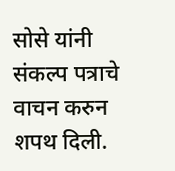सोसे यांनी संकल्प पत्राचे वाचन करुन शपथ दिली.